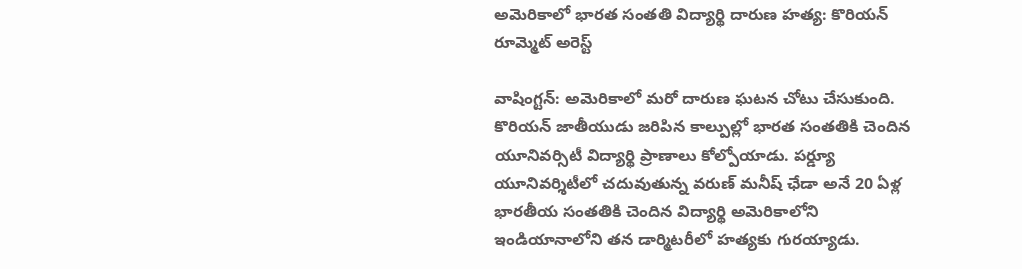అమెరికాలో భారత సంతతి విద్యార్థి దారుణ హత్య: కొరియన్ రూమ్మెట్ అరెస్ట్

వాషింగ్టన్: అమెరికాలో మరో దారుణ ఘటన చోటు చేసుకుంది. కొరియన్ జాతీయుడు జరిపిన కాల్పుల్లో భారత సంతతికి చెందిన యూనివర్సిటీ విద్యార్థి ప్రాణాలు కోల్పోయాడు. పర్డ్యూ యూనివర్శిటీలో చదువుతున్న వరుణ్ మనీష్ ఛేడా అనే 20 ఏళ్ల భారతీయ సంతతికి చెందిన విద్యార్థి అమెరికాలోని ఇండియానాలోని తన డార్మిటరీలో హత్యకు గురయ్యాడు.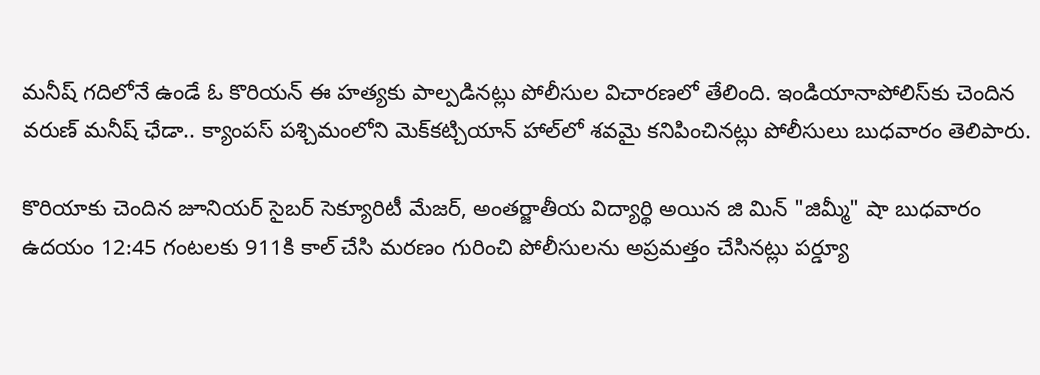మనీష్ గదిలోనే ఉండే ఓ కొరియన్ ఈ హత్యకు పాల్పడినట్లు పోలీసుల విచారణలో తేలింది. ఇండియానాపోలిస్‌కు చెందిన వరుణ్ మనీష్ ఛేడా.. క్యాంపస్ పశ్చిమంలోని మెక్‌కట్చియాన్ హాల్‌లో శవమై కనిపించినట్లు పోలీసులు బుధవారం తెలిపారు.

కొరియాకు చెందిన జూనియర్ సైబర్ సెక్యూరిటీ మేజర్, అంతర్జాతీయ విద్యార్థి అయిన జి మిన్ "జిమ్మీ" షా బుధవారం ఉదయం 12:45 గంటలకు 911కి కాల్ చేసి మరణం గురించి పోలీసులను అప్రమత్తం చేసినట్లు పర్డ్యూ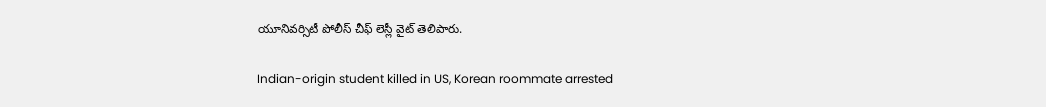యూనివర్సిటీ పోలీస్ చీఫ్ లెస్లీ వైట్ తెలిపారు.

Indian-origin student killed in US, Korean roommate arrested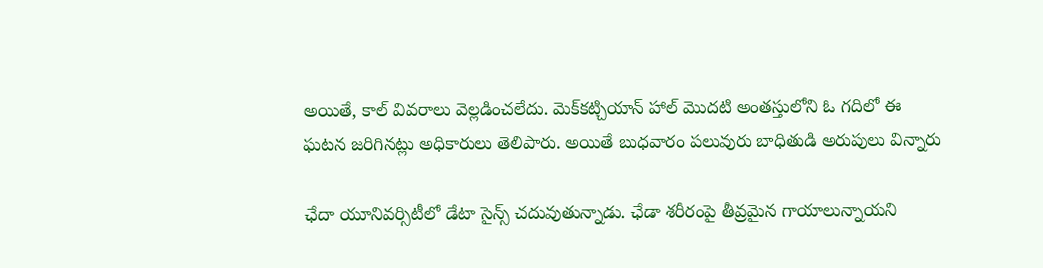అయితే, కాల్ వివరాలు వెల్లడించలేదు. మెక్‌కట్చియాన్ హాల్ మొదటి అంతస్తులోని ఓ గదిలో ఈ ఘటన జరిగినట్లు అధికారులు తెలిపారు. అయితే బుధవారం పలువురు బాధితుడి అరుపులు విన్నారు

ఛేదా యూనివర్సిటీలో డేటా సైన్స్ చదువుతున్నాడు. ఛేడా శరీరంపై తీవ్రమైన గాయాలున్నాయని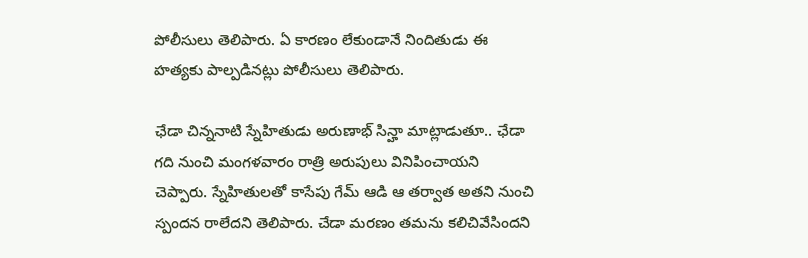పోలీసులు తెలిపారు. ఏ కారణం లేకుండానే నిందితుడు ఈ హత్యకు పాల్పడినట్లు పోలీసులు తెలిపారు.

ఛేడా చిన్ననాటి స్నేహితుడు అరుణాభ్ సిన్హా మాట్లాడుతూ.. ఛేడా గది నుంచి మంగళవారం రాత్రి అరుపులు వినిపించాయని చెప్పారు. స్నేహితులతో కాసేపు గేమ్ ఆడి ఆ తర్వాత అతని నుంచి స్పందన రాలేదని తెలిపారు. చేడా మరణం తమను కలిచివేసిందని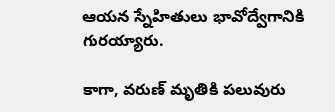ఆయన స్నేహితులు భావోద్వేగానికి గురయ్యారు.

కాగా, వరుణ్ మృతికి పలువురు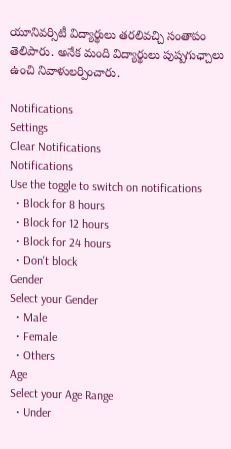యూనివర్సిటీ విద్యార్థులు తరలివచ్చి సంతాపం తెలిపారు. అనేక మంది విద్యార్థులు పుష్పగుఛ్చాలు ఉంచి నివాళులర్పించారు.

Notifications
Settings
Clear Notifications
Notifications
Use the toggle to switch on notifications
  • Block for 8 hours
  • Block for 12 hours
  • Block for 24 hours
  • Don't block
Gender
Select your Gender
  • Male
  • Female
  • Others
Age
Select your Age Range
  • Under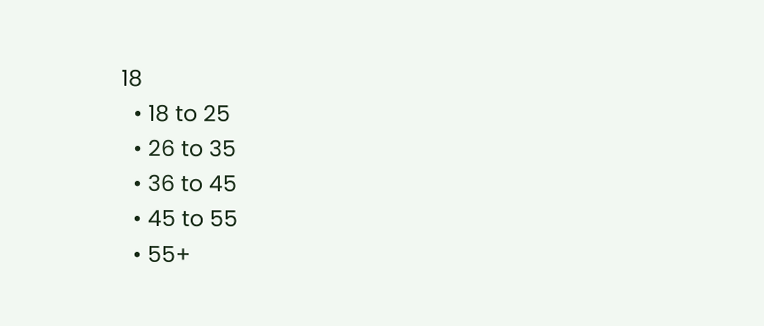18
  • 18 to 25
  • 26 to 35
  • 36 to 45
  • 45 to 55
  • 55+